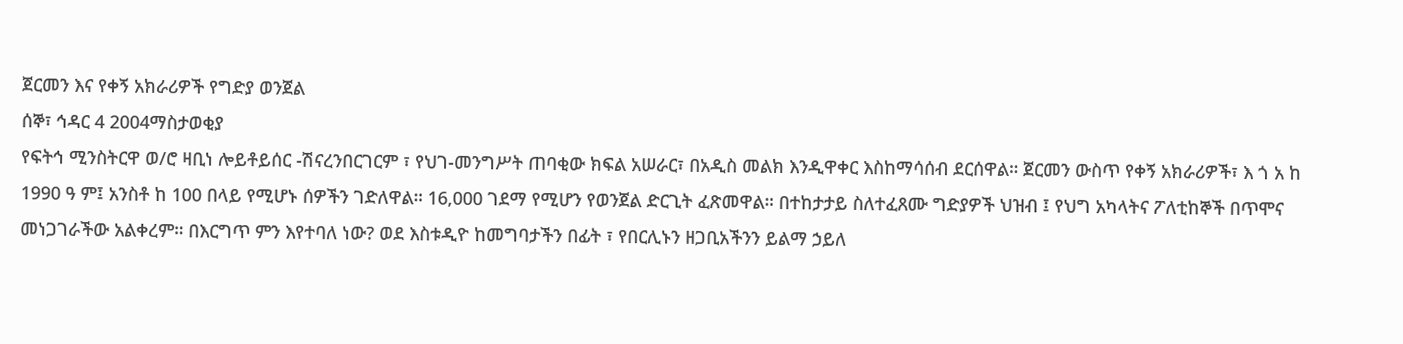ጀርመን እና የቀኝ አክራሪዎች የግድያ ወንጀል
ሰኞ፣ ኅዳር 4 2004ማስታወቂያ
የፍትኅ ሚንስትርዋ ወ/ሮ ዛቢነ ሎይቶይሰር -ሽናረንበርገርም ፣ የህገ-መንግሥት ጠባቂው ክፍል አሠራር፣ በአዲስ መልክ እንዲዋቀር እስከማሳሰብ ደርሰዋል። ጀርመን ውስጥ የቀኝ አክራሪዎች፣ እ ጎ አ ከ 1990 ዓ ም፤ አንስቶ ከ 100 በላይ የሚሆኑ ሰዎችን ገድለዋል። 16,000 ገደማ የሚሆን የወንጀል ድርጊት ፈጽመዋል። በተከታታይ ስለተፈጸሙ ግድያዎች ህዝብ ፤ የህግ አካላትና ፖለቲከኞች በጥሞና መነጋገራችው አልቀረም። በእርግጥ ምን እየተባለ ነው? ወደ እስቱዲዮ ከመግባታችን በፊት ፣ የበርሊኑን ዘጋቢአችንን ይልማ ኃይለ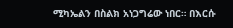ሚካኤልን በስልክ አነጋግሬው ነበር። በእርሱ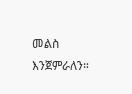መልስ እንጀምራለን።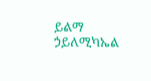ይልማ ኃይለሚካኤል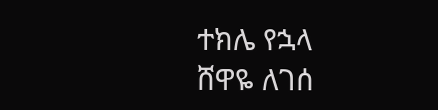ተክሌ የኋላ
ሸዋዬ ለገሰ